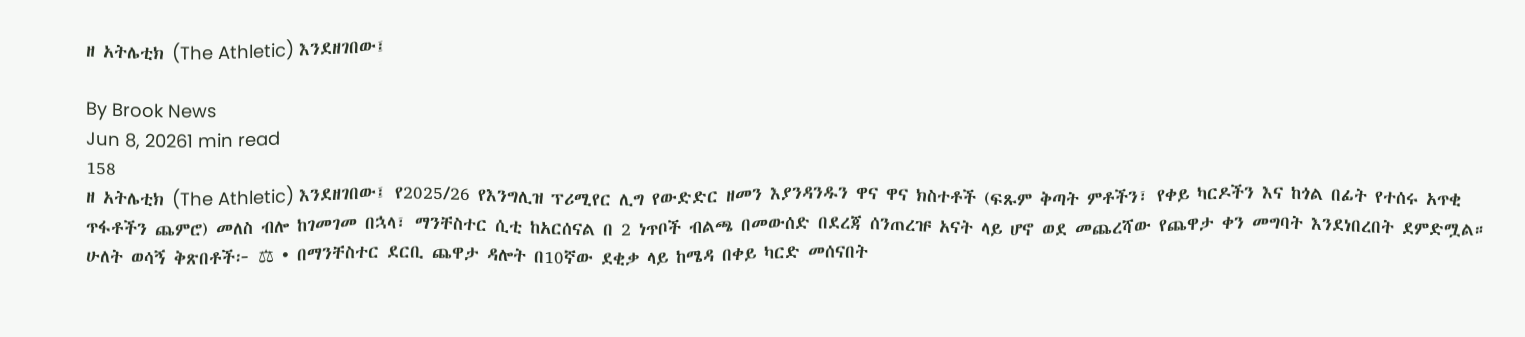ዘ አትሌቲክ (The Athletic) እንደዘገበው፤

By Brook News
Jun 8, 20261 min read
158
ዘ አትሌቲክ (The Athletic) እንደዘገበው፤ የ2025/26 የእንግሊዝ ፕሪሚየር ሊግ የውድድር ዘመን እያንዳንዱን ዋና ዋና ክስተቶች (ፍጹም ቅጣት ምቶችን፣ የቀይ ካርዶችን እና ከጎል በፊት የተሰሩ አጥቂ ጥፋቶችን ጨምሮ) መለስ ብሎ ከገመገመ በኋላ፣ ማንቸስተር ሲቲ ከአርሰናል በ 2 ነጥቦች ብልጫ በመውሰድ በደረጃ ሰንጠረዡ አናት ላይ ሆኖ ወደ መጨረሻው የጨዋታ ቀን መግባት እንደነበረበት ደምድሟል። ሁለት ወሳኝ ቅጽበቶች፦ ⚖ • በማንቸስተር ደርቢ ጨዋታ ዳሎት በ10ኛው ደቂቃ ላይ ከሜዳ በቀይ ካርድ መሰናበት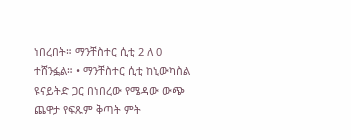ነበረበት። ማንቸስተር ሲቲ 2 ለ 0 ተሸንፏል። • ማንቸስተር ሲቲ ከኒውካስል ዩናይትድ ጋር በነበረው የሜዳው ውጭ ጨዋታ የፍጹም ቅጣት ምት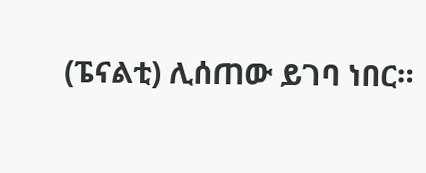(ፔናልቲ) ሊሰጠው ይገባ ነበር።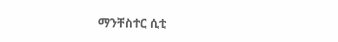ማንቸስተር ሲቲ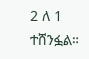2 ለ 1 ተሸንፏል።